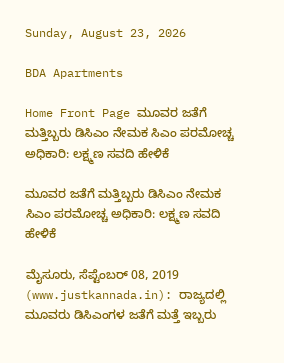Sunday, August 23, 2026

BDA Apartments

Home Front Page ಮೂವರ ಜತೆಗೆ ಮತ್ತಿಬ್ಬರು ಡಿಸಿಎಂ ನೇಮಕ ಸಿಎಂ ಪರಮೋಚ್ಚ ಅಧಿಕಾರಿ: ಲಕ್ಷ್ಮಣ ಸವದಿ ಹೇಳಿಕೆ

ಮೂವರ ಜತೆಗೆ ಮತ್ತಿಬ್ಬರು ಡಿಸಿಎಂ ನೇಮಕ ಸಿಎಂ ಪರಮೋಚ್ಚ ಅಧಿಕಾರಿ: ಲಕ್ಷ್ಮಣ ಸವದಿ ಹೇಳಿಕೆ

ಮೈಸೂರು, ಸೆಪ್ಟೆಂಬರ್ 08, 2019 (www.justkannada.in): ರಾಜ್ಯದಲ್ಲಿ ಮೂವರು ಡಿಸಿಎಂಗಳ ಜತೆಗೆ ಮತ್ತೆ ಇಬ್ಬರು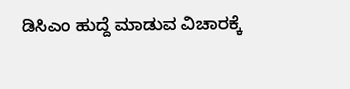ಡಿಸಿಎಂ ಹುದ್ದೆ ಮಾಡುವ ವಿಚಾರಕ್ಕೆ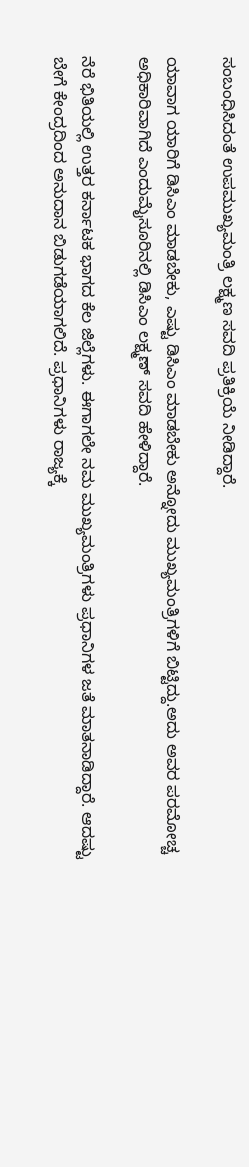ಸಂಬಂಧಿಸಿದಂತೆ ಉಪಮುಖ್ಯಮಂತ್ರಿ ಲಕ್ಷ್ಮಣ ಸವದಿ ಪ್ರತಿಕ್ರಿಯೆ ನೀಡಿದ್ದಾರೆ.

ಯಾವಾಗ ಯಾರಿಗೆ ಡಿಸಿಎಂ ಮಾಡಬೇಕು, ಎಷ್ಟು ಡಿಸಿಎಂ ಮಾಡಬೇಕು ಅನ್ನೋದು ಮುಖ್ಯಮಂತ್ರಿಗಳಿಗೆ ಬಿಟ್ಟಿದ್ದು.ಅದು ಅವರ ಪರಮೋಚ್ಚ ಅಧಿಕಾರಿವಾಗಿದೆ ಎಂದುಮೈಸೂರಿನಲ್ಲಿ ಡಿಸಿಎಂ ಲಕ್ಷ್ಮಣ್ ಸವದಿ ಹೇಳಿದ್ದಾರೆ.

ನೆರೆ ಭಿತಿಯಲ್ಲಿ ಉತ್ತರ ಕರ್ನಾಟಕ ಭಾಗದ ಕೆಲ ಜಿಲ್ಲೆಗಳು. ಈಗಾಗಲೇ ನಮ ಮುಖ್ಯಮಂತ್ರಿಗಳು ಪ್ರಧಾನಿಗಳ ಜತೆ ಮಾತನಾಡಿದ್ದಾರೆ. ಆದಷ್ಟು ಬೇಗೆ ಕೇಂದ್ರದಿಂದ ಅನುದಾನ ಬಿಡುಗಡೆಯಾಗಲಿದೆ. ಪ್ರಧಾನಿಗಳು ರಾಜ್ಯಕ್ಕೆ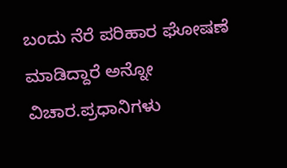ಬಂದು ನೆರೆ ಪರಿಹಾರ ಘೋಷಣೆ ಮಾಡಿದ್ದಾರೆ ಅನ್ನೋ ವಿಚಾರ.ಪ್ರಧಾನಿಗಳು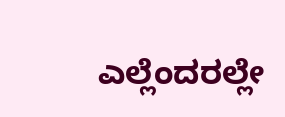ಎಲ್ಲೆಂದರಲ್ಲೇ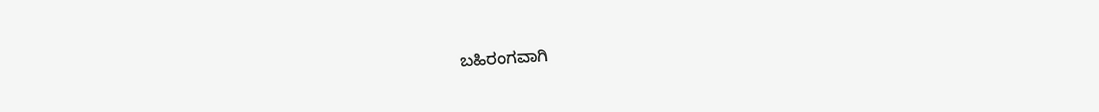ಬಹಿರಂಗವಾಗಿ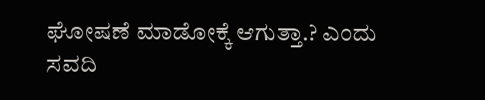ಘೋಷಣೆ ಮಾಡೋಕ್ಕೆ ಆಗುತ್ತಾ.? ಎಂದು ಸವದಿ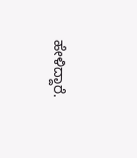ಹೇಳಿದ್ದಾರೆ.